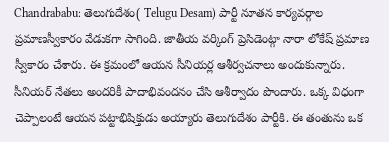Chandrababu: తెలుగుదేశం( Telugu Desam) పార్టీ నూతన కార్యవర్గాల ప్రమాణస్వీకారం వేడుకగా సాగింది. జాతీయ వర్కింగ్ ప్రెసిడెంట్గా నారా లోకేష్ ప్రమాణ స్వీకారం చేశారు. ఈ క్రమంలో ఆయన సీనియర్ల ఆశీర్వచనాలు అందుకున్నారు. సీనియర్ నేతలు అందరికీ పాదాభివందనం చేసి ఆశీర్వాదం పొందారు. ఒక్క విధంగా చెప్పాలంటే ఆయన పట్టాభిషిక్తుడు అయ్యారు తెలుగుదేశం పార్టీకి. ఈ తంతును ఒక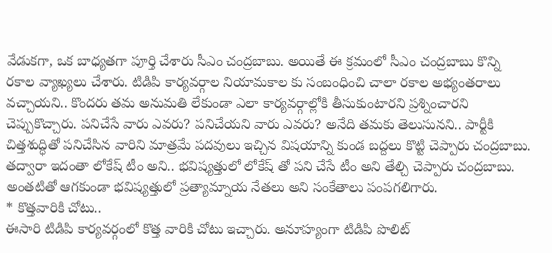వేడుకగా, ఒక బాధ్యతగా పూర్తి చేశారు సీఎం చంద్రబాబు. అయితే ఈ క్రమంలో సీఎం చంద్రబాబు కొన్ని రకాల వ్యాఖ్యలు చేశారు. టిడిపి కార్యవర్గాల నియామకాల కు సంబంధించి చాలా రకాల అభ్యంతరాలు వచ్చాయని.. కొందరు తమ అనుమతి లేకుండా ఎలా కార్యవర్గాల్లోకి తీసుకుంటారని ప్రశ్నించారని చెప్పుకొచ్చారు. పనిచేసే వారు ఎవరు? పనిచేయని వారు ఎవరు? అనేది తమకు తెలుసునని.. పార్టీకి చిత్తశుద్ధితో పనిచేసిన వారిని మాత్రమే పదవులు ఇచ్చిన విషయాన్ని కుండ బద్దలు కొట్టి చెప్పారు చంద్రబాబు. తద్వారా ఇదంతా లోకేష్ టీం అని.. భవిష్యత్తులో లోకేష్ తో పని చేసే టీం అని తేల్చి చెప్పారు చంద్రబాబు. అంతటితో ఆగకుండా భవిష్యత్తులో ప్రత్యామ్నాయ నేతలు అని సంకేతాలు పంపగలిగారు.
* కొత్తవారికి చోటు..
ఈసారి టిడిపి కార్యవర్గంలో కొత్త వారికి చోటు ఇచ్చారు. అనూహ్యంగా టిడిపి పొలిట్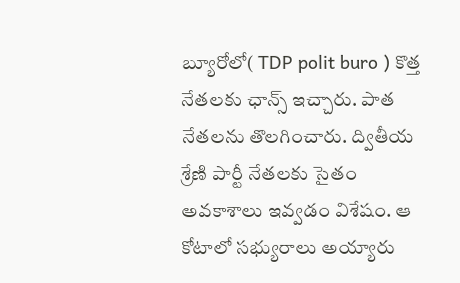బ్యూరోలో( TDP polit buro ) కొత్త నేతలకు ఛాన్స్ ఇచ్చారు. పాత నేతలను తొలగించారు. ద్వితీయ శ్రేణి పార్టీ నేతలకు సైతం అవకాశాలు ఇవ్వడం విశేషం. ఆ కోటాలో సభ్యురాలు అయ్యారు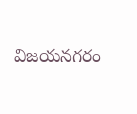విజయనగరం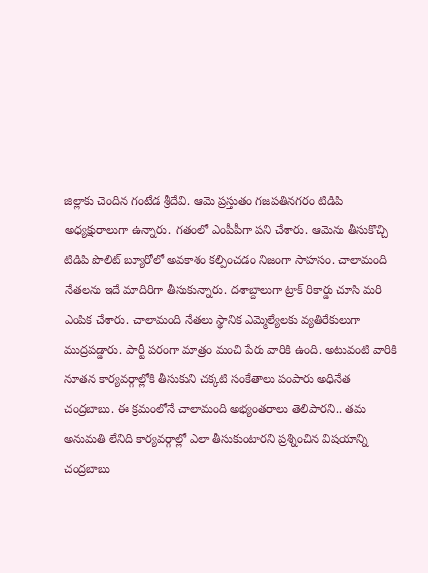జిల్లాకు చెందిన గంటేడ శ్రీదేవి. ఆమె ప్రస్తుతం గజపతినగరం టిడిపి అధ్యక్షురాలుగా ఉన్నారు. గతంలో ఎంపీపీగా పని చేశారు. ఆమెను తీసుకొచ్చి టిడిపి పొలిట్ బ్యూరోలో అవకాశం కల్పించడం నిజంగా సాహసం. చాలామంది నేతలను ఇదే మాదిరిగా తీసుకున్నారు. దశాబ్దాలుగా ట్రాక్ రికార్డు చూసి మరి ఎంపిక చేశారు. చాలామంది నేతలు స్థానిక ఎమ్మెల్యేలకు వ్యతిరేకులుగా ముద్రపడ్డారు. పార్టీ పరంగా మాత్రం మంచి పేరు వారికి ఉంది. అటువంటి వారికి నూతన కార్యవర్గాల్లోకి తీసుకుని చక్కటి సంకేతాలు పంపారు అధినేత చంద్రబాబు. ఈ క్రమంలోనే చాలామంది అభ్యంతరాలు తెలిపారని.. తమ అనుమతి లేనిది కార్యవర్గాల్లో ఎలా తీసుకుంటారని ప్రశ్నించిన విషయాన్ని చంద్రబాబు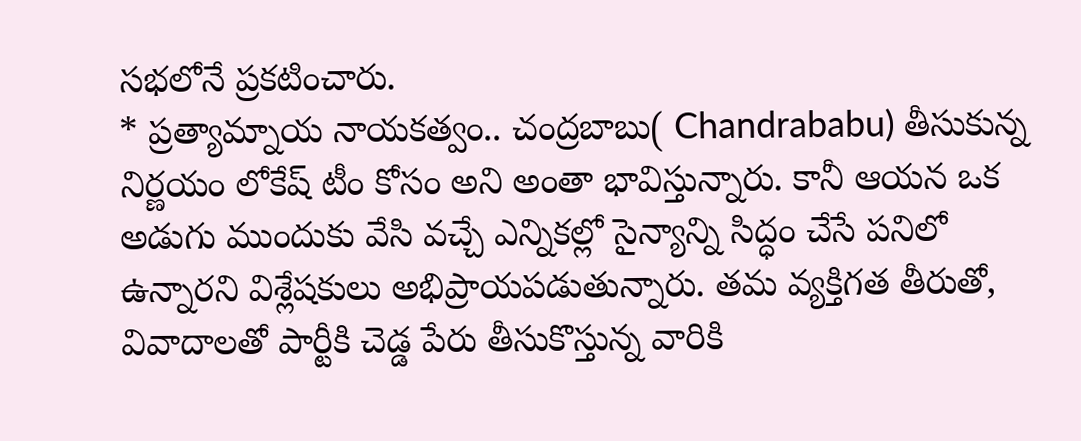సభలోనే ప్రకటించారు.
* ప్రత్యామ్నాయ నాయకత్వం.. చంద్రబాబు( Chandrababu) తీసుకున్న నిర్ణయం లోకేష్ టీం కోసం అని అంతా భావిస్తున్నారు. కానీ ఆయన ఒక అడుగు ముందుకు వేసి వచ్చే ఎన్నికల్లో సైన్యాన్ని సిద్ధం చేసే పనిలో ఉన్నారని విశ్లేషకులు అభిప్రాయపడుతున్నారు. తమ వ్యక్తిగత తీరుతో, వివాదాలతో పార్టీకి చెడ్డ పేరు తీసుకొస్తున్న వారికి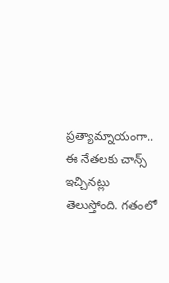ప్రత్యామ్నాయంగా.. ఈ నేతలకు చాన్స్ ఇచ్చినట్లు తెలుస్తోంది. గతంలో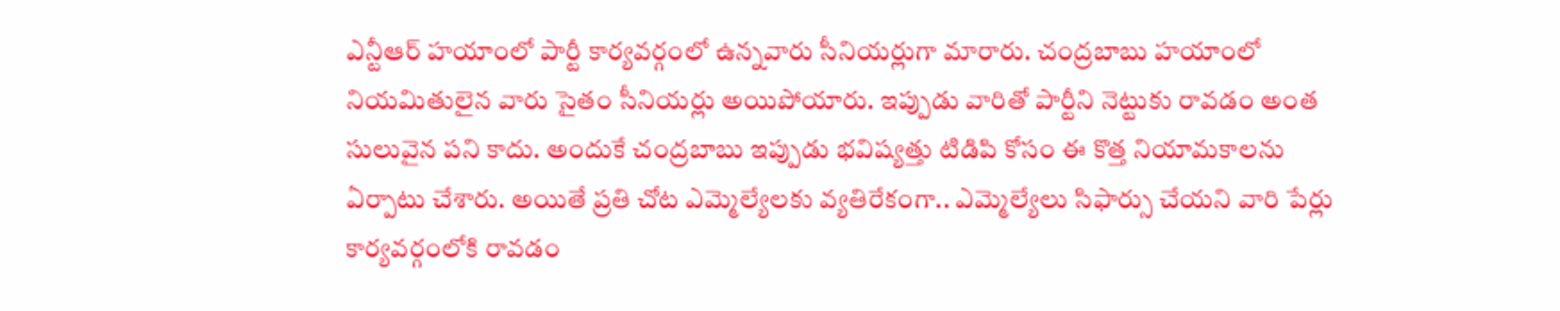ఎన్టీఆర్ హయాంలో పార్టీ కార్యవర్గంలో ఉన్నవారు సీనియర్లుగా మారారు. చంద్రబాబు హయాంలో నియమితులైన వారు సైతం సీనియర్లు అయిపోయారు. ఇప్పుడు వారితో పార్టీని నెట్టుకు రావడం అంత సులువైన పని కాదు. అందుకే చంద్రబాబు ఇప్పుడు భవిష్యత్తు టిడిపి కోసం ఈ కొత్త నియామకాలను ఏర్పాటు చేశారు. అయితే ప్రతి చోట ఎమ్మెల్యేలకు వ్యతిరేకంగా.. ఎమ్మెల్యేలు సిఫార్సు చేయని వారి పేర్లు కార్యవర్గంలోకి రావడం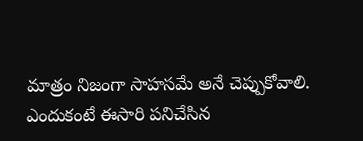మాత్రం నిజంగా సాహసమే అనే చెప్పుకోవాలి. ఎందుకంటే ఈసారి పనిచేసిన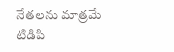నేతలను మాత్రమే టిడిపి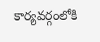కార్యవర్గంలోకి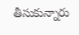తీసుకున్నారు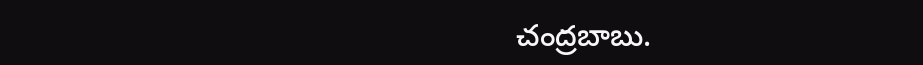చంద్రబాబు.